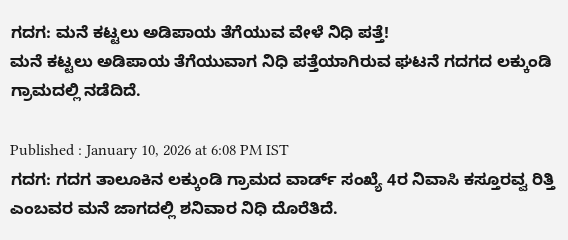ಗದಗ: ಮನೆ ಕಟ್ಟಲು ಅಡಿಪಾಯ ತೆಗೆಯುವ ವೇಳೆ ನಿಧಿ ಪತ್ತೆ!
ಮನೆ ಕಟ್ಟಲು ಅಡಿಪಾಯ ತೆಗೆಯುವಾಗ ನಿಧಿ ಪತ್ತೆಯಾಗಿರುವ ಘಟನೆ ಗದಗದ ಲಕ್ಕುಂಡಿ ಗ್ರಾಮದಲ್ಲಿ ನಡೆದಿದೆ.

Published : January 10, 2026 at 6:08 PM IST
ಗದಗ: ಗದಗ ತಾಲೂಕಿನ ಲಕ್ಕುಂಡಿ ಗ್ರಾಮದ ವಾರ್ಡ್ ಸಂಖ್ಯೆ 4ರ ನಿವಾಸಿ ಕಸ್ತೂರವ್ವ ರಿತ್ತಿ ಎಂಬವರ ಮನೆ ಜಾಗದಲ್ಲಿ ಶನಿವಾರ ನಿಧಿ ದೊರೆತಿದೆ.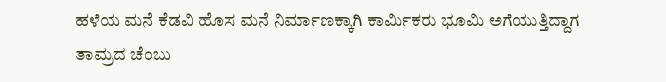ಹಳೆಯ ಮನೆ ಕೆಡವಿ ಹೊಸ ಮನೆ ನಿರ್ಮಾಣಕ್ಕಾಗಿ ಕಾರ್ಮಿಕರು ಭೂಮಿ ಅಗೆಯುತ್ತಿದ್ದಾಗ ತಾಮ್ರದ ಚೆಂಬು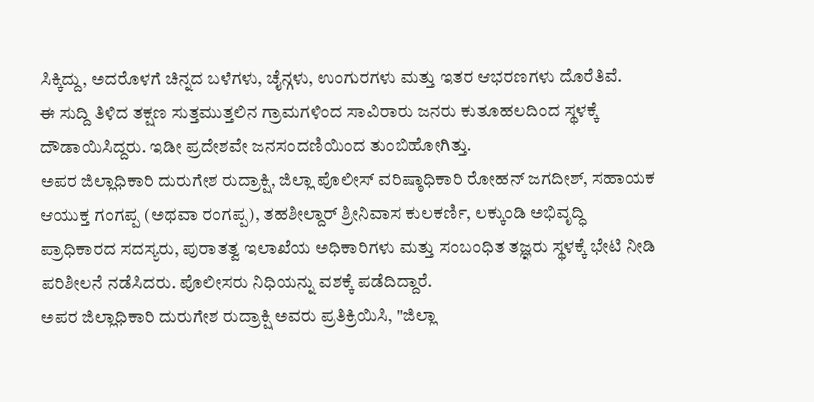ಸಿಕ್ಕಿದ್ದು, ಅದರೊಳಗೆ ಚಿನ್ನದ ಬಳೆಗಳು, ಚೈನ್ಗಳು, ಉಂಗುರಗಳು ಮತ್ತು ಇತರ ಆಭರಣಗಳು ದೊರೆತಿವೆ.
ಈ ಸುದ್ದಿ ತಿಳಿದ ತಕ್ಷಣ ಸುತ್ತಮುತ್ತಲಿನ ಗ್ರಾಮಗಳಿಂದ ಸಾವಿರಾರು ಜನರು ಕುತೂಹಲದಿಂದ ಸ್ಥಳಕ್ಕೆ ದೌಡಾಯಿಸಿದ್ದರು. ಇಡೀ ಪ್ರದೇಶವೇ ಜನಸಂದಣಿಯಿಂದ ತುಂಬಿಹೋಗಿತ್ತು.
ಅಪರ ಜಿಲ್ಲಾಧಿಕಾರಿ ದುರುಗೇಶ ರುದ್ರಾಕ್ಷಿ, ಜಿಲ್ಲಾ ಪೊಲೀಸ್ ವರಿಷ್ಠಾಧಿಕಾರಿ ರೋಹನ್ ಜಗದೀಶ್, ಸಹಾಯಕ ಆಯುಕ್ತ ಗಂಗಪ್ಪ (ಅಥವಾ ರಂಗಪ್ಪ), ತಹಶೀಲ್ದಾರ್ ಶ್ರೀನಿವಾಸ ಕುಲಕರ್ಣಿ, ಲಕ್ಕುಂಡಿ ಅಭಿವೃದ್ಧಿ ಪ್ರಾಧಿಕಾರದ ಸದಸ್ಯರು, ಪುರಾತತ್ವ ಇಲಾಖೆಯ ಅಧಿಕಾರಿಗಳು ಮತ್ತು ಸಂಬಂಧಿತ ತಜ್ಞರು ಸ್ಥಳಕ್ಕೆ ಭೇಟಿ ನೀಡಿ ಪರಿಶೀಲನೆ ನಡೆಸಿದರು. ಪೊಲೀಸರು ನಿಧಿಯನ್ನು ವಶಕ್ಕೆ ಪಡೆದಿದ್ದಾರೆ.
ಅಪರ ಜಿಲ್ಲಾಧಿಕಾರಿ ದುರುಗೇಶ ರುದ್ರಾಕ್ಷಿ ಅವರು ಪ್ರತಿಕ್ರಿಯಿಸಿ, "ಜಿಲ್ಲಾ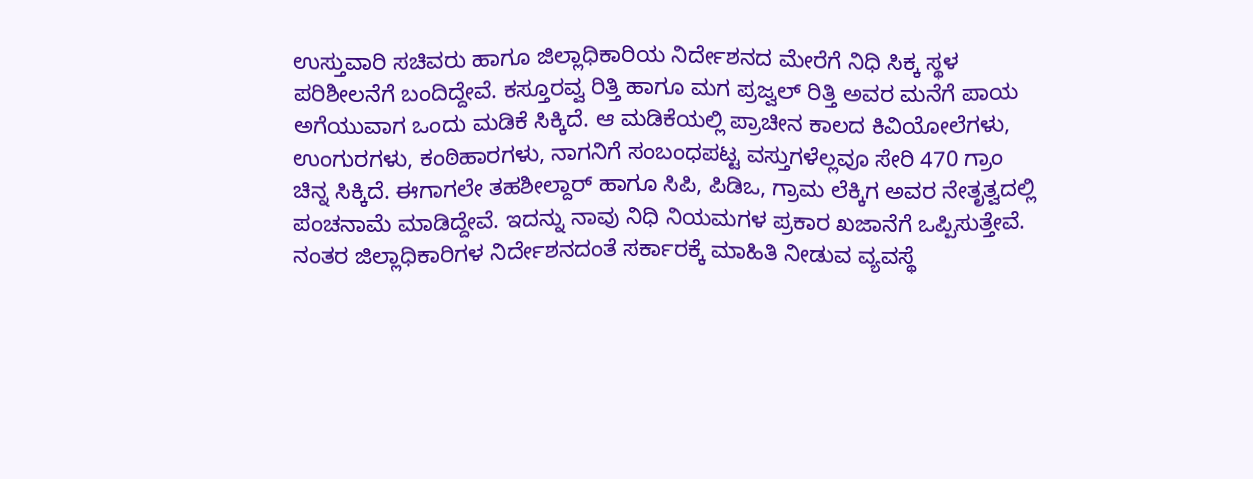ಉಸ್ತುವಾರಿ ಸಚಿವರು ಹಾಗೂ ಜಿಲ್ಲಾಧಿಕಾರಿಯ ನಿರ್ದೇಶನದ ಮೇರೆಗೆ ನಿಧಿ ಸಿಕ್ಕ ಸ್ಥಳ ಪರಿಶೀಲನೆಗೆ ಬಂದಿದ್ದೇವೆ. ಕಸ್ತೂರವ್ವ ರಿತ್ತಿ ಹಾಗೂ ಮಗ ಪ್ರಜ್ವಲ್ ರಿತ್ತಿ ಅವರ ಮನೆಗೆ ಪಾಯ ಅಗೆಯುವಾಗ ಒಂದು ಮಡಿಕೆ ಸಿಕ್ಕಿದೆ. ಆ ಮಡಿಕೆಯಲ್ಲಿ ಪ್ರಾಚೀನ ಕಾಲದ ಕಿವಿಯೋಲೆಗಳು, ಉಂಗುರಗಳು, ಕಂಠಿಹಾರಗಳು, ನಾಗನಿಗೆ ಸಂಬಂಧಪಟ್ಟ ವಸ್ತುಗಳೆಲ್ಲವೂ ಸೇರಿ 470 ಗ್ರಾಂ ಚಿನ್ನ ಸಿಕ್ಕಿದೆ. ಈಗಾಗಲೇ ತಹಶೀಲ್ದಾರ್ ಹಾಗೂ ಸಿಪಿ, ಪಿಡಿಒ, ಗ್ರಾಮ ಲೆಕ್ಕಿಗ ಅವರ ನೇತೃತ್ವದಲ್ಲಿ ಪಂಚನಾಮೆ ಮಾಡಿದ್ದೇವೆ. ಇದನ್ನು ನಾವು ನಿಧಿ ನಿಯಮಗಳ ಪ್ರಕಾರ ಖಜಾನೆಗೆ ಒಪ್ಪಿಸುತ್ತೇವೆ. ನಂತರ ಜಿಲ್ಲಾಧಿಕಾರಿಗಳ ನಿರ್ದೇಶನದಂತೆ ಸರ್ಕಾರಕ್ಕೆ ಮಾಹಿತಿ ನೀಡುವ ವ್ಯವಸ್ಥೆ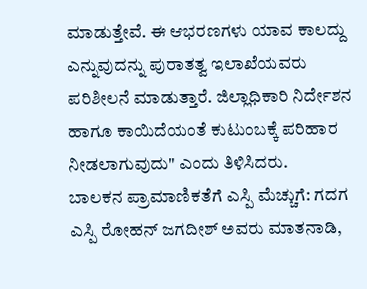ಮಾಡುತ್ತೇವೆ. ಈ ಆಭರಣಗಳು ಯಾವ ಕಾಲದ್ದು ಎನ್ನುವುದನ್ನು ಪುರಾತತ್ವ ಇಲಾಖೆಯವರು ಪರಿಶೀಲನೆ ಮಾಡುತ್ತಾರೆ. ಜಿಲ್ಲಾಧಿಕಾರಿ ನಿರ್ದೇಶನ ಹಾಗೂ ಕಾಯಿದೆಯಂತೆ ಕುಟುಂಬಕ್ಕೆ ಪರಿಹಾರ ನೀಡಲಾಗುವುದು" ಎಂದು ತಿಳಿಸಿದರು.
ಬಾಲಕನ ಪ್ರಾಮಾಣಿಕತೆಗೆ ಎಸ್ಪಿ ಮೆಚ್ಚುಗೆ: ಗದಗ ಎಸ್ಪಿ ರೋಹನ್ ಜಗದೀಶ್ ಅವರು ಮಾತನಾಡಿ,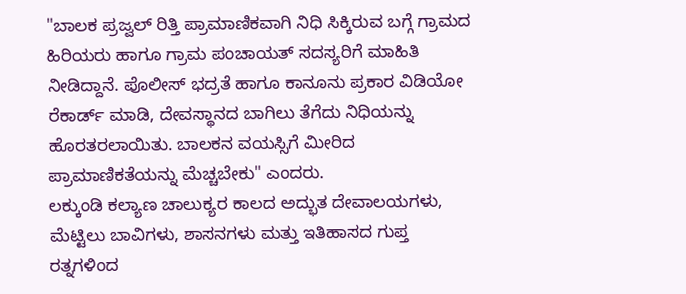"ಬಾಲಕ ಪ್ರಜ್ವಲ್ ರಿತ್ತಿ ಪ್ರಾಮಾಣಿಕವಾಗಿ ನಿಧಿ ಸಿಕ್ಕಿರುವ ಬಗ್ಗೆ ಗ್ರಾಮದ ಹಿರಿಯರು ಹಾಗೂ ಗ್ರಾಮ ಪಂಚಾಯತ್ ಸದಸ್ಯರಿಗೆ ಮಾಹಿತಿ ನೀಡಿದ್ದಾನೆ. ಪೊಲೀಸ್ ಭದ್ರತೆ ಹಾಗೂ ಕಾನೂನು ಪ್ರಕಾರ ವಿಡಿಯೋ ರೆಕಾರ್ಡ್ ಮಾಡಿ, ದೇವಸ್ಥಾನದ ಬಾಗಿಲು ತೆಗೆದು ನಿಧಿಯನ್ನು ಹೊರತರಲಾಯಿತು. ಬಾಲಕನ ವಯಸ್ಸಿಗೆ ಮೀರಿದ ಪ್ರಾಮಾಣಿಕತೆಯನ್ನು ಮೆಚ್ಚಬೇಕು" ಎಂದರು.
ಲಕ್ಕುಂಡಿ ಕಲ್ಯಾಣ ಚಾಲುಕ್ಯರ ಕಾಲದ ಅದ್ಭುತ ದೇವಾಲಯಗಳು, ಮೆಟ್ಟಿಲು ಬಾವಿಗಳು, ಶಾಸನಗಳು ಮತ್ತು ಇತಿಹಾಸದ ಗುಪ್ತ ರತ್ನಗಳಿಂದ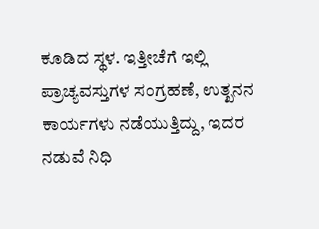ಕೂಡಿದ ಸ್ಥಳ. ಇತ್ತೀಚೆಗೆ ಇಲ್ಲಿ ಪ್ರಾಚ್ಯವಸ್ತುಗಳ ಸಂಗ್ರಹಣೆ, ಉತ್ಖನನ ಕಾರ್ಯಗಳು ನಡೆಯುತ್ತಿದ್ದು, ಇದರ ನಡುವೆ ನಿಧಿ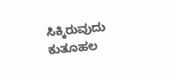ಸಿಕ್ಕಿರುವುದು ಕುತೂಹಲ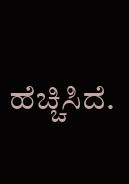ಹೆಚ್ಚಿಸಿದೆ.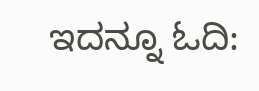ಇದನ್ನೂ ಓದಿ: